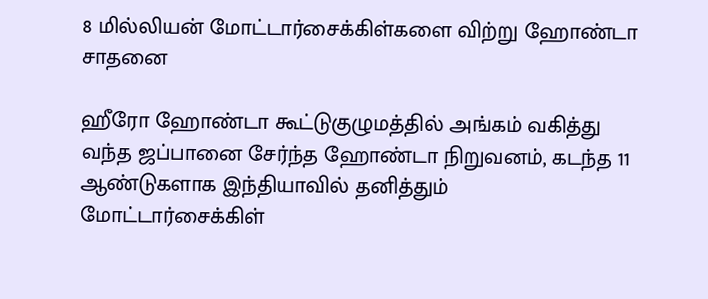8 மில்லியன் மோட்டார்சைக்கிள்களை விற்று ஹோண்டா சாதனை

ஹீரோ ஹோண்டா கூட்டுகுழுமத்தில் அங்கம் வகித்து வந்த ஜப்பானை சேர்ந்த ஹோண்டா நிறுவனம், கடந்த 11 ஆண்டுகளாக இந்தியாவில் தனித்தும் மோட்டார்சைக்கிள்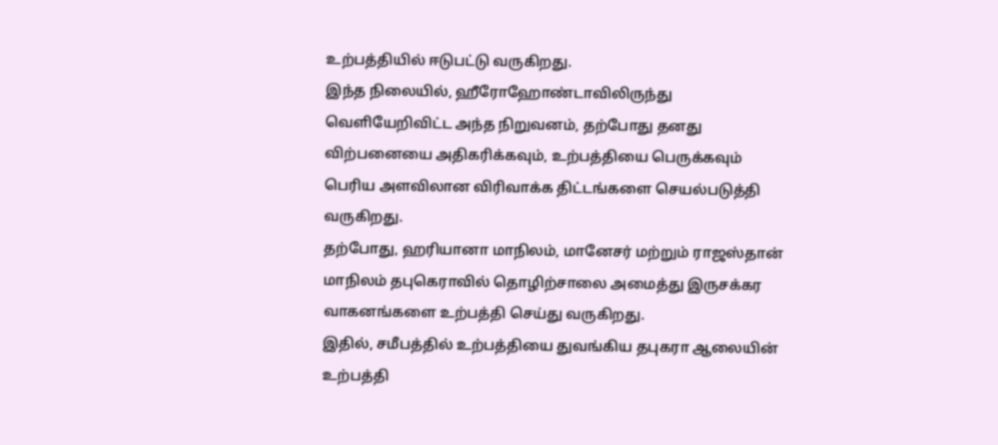உற்பத்தியில் ஈடுபட்டு வருகிறது.
இந்த நிலையில், ஹீரோஹோண்டாவிலிருந்து வெளியேறிவிட்ட அந்த நிறுவனம், தற்போது தனது விற்பனையை அதிகரிக்கவும், உற்பத்தியை பெருக்கவும் பெரிய அளவிலான விரிவாக்க திட்டங்களை செயல்படுத்தி வருகிறது.
தற்போது, ஹரியானா மாநிலம், மானேசர் மற்றும் ராஜஸ்தான் மாநிலம் தபுகெராவில் தொழிற்சாலை அமைத்து இருசக்கர வாகனங்களை உற்பத்தி செய்து வருகிறது.
இதில், சமீபத்தில் உற்பத்தியை துவங்கிய தபுகரா ஆலையின் உற்பத்தி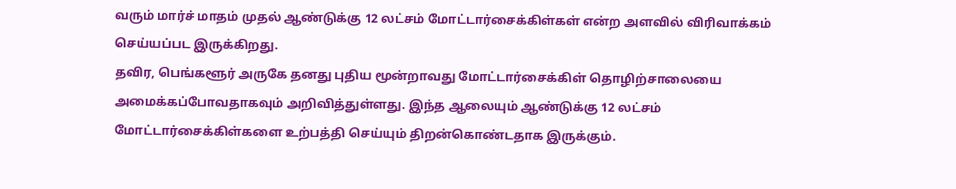வரும் மார்ச் மாதம் முதல் ஆண்டுக்கு 12 லட்சம் மோட்டார்சைக்கிள்கள் என்ற அளவில் விரிவாக்கம் செய்யப்பட இருக்கிறது.
தவிர, பெங்களூர் அருகே தனது புதிய மூன்றாவது மோட்டார்சைக்கிள் தொழிற்சாலையை அமைக்கப்போவதாகவும் அறிவித்துள்ளது. இந்த ஆலையும் ஆண்டுக்கு 12 லட்சம் மோட்டார்சைக்கிள்களை உற்பத்தி செய்யும் திறன்கொண்டதாக இருக்கும்.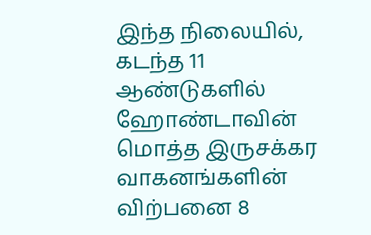இந்த நிலையில், கடந்த 11 ஆண்டுகளில் ஹோண்டாவின் மொத்த இருசக்கர வாகனங்களின் விற்பனை 8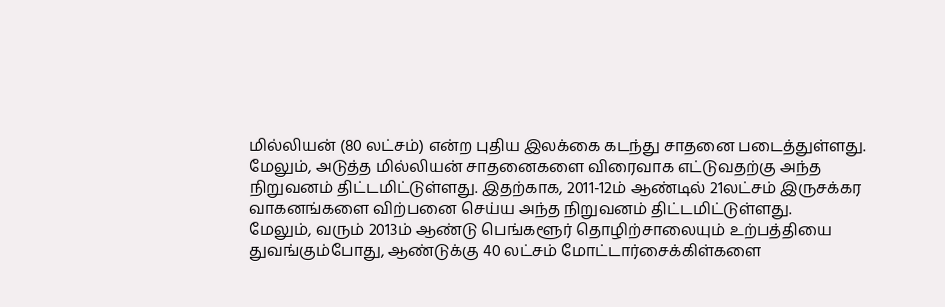மில்லியன் (80 லட்சம்) என்ற புதிய இலக்கை கடந்து சாதனை படைத்துள்ளது.
மேலும், அடுத்த மில்லியன் சாதனைகளை விரைவாக எட்டுவதற்கு அந்த நிறுவனம் திட்டமிட்டுள்ளது. இதற்காக, 2011-12ம் ஆண்டில் 21லட்சம் இருசக்கர வாகனங்களை விற்பனை செய்ய அந்த நிறுவனம் திட்டமிட்டுள்ளது.
மேலும், வரும் 2013ம் ஆண்டு பெங்களூர் தொழிற்சாலையும் உற்பத்தியை துவங்கும்போது, ஆண்டுக்கு 40 லட்சம் மோட்டார்சைக்கிள்களை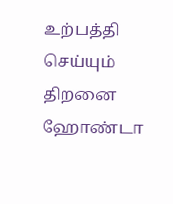உற்பத்தி செய்யும் திறனை ஹோண்டா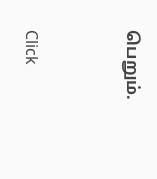பெறும்.


Click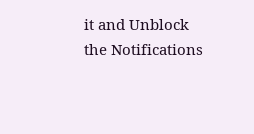it and Unblock the Notifications